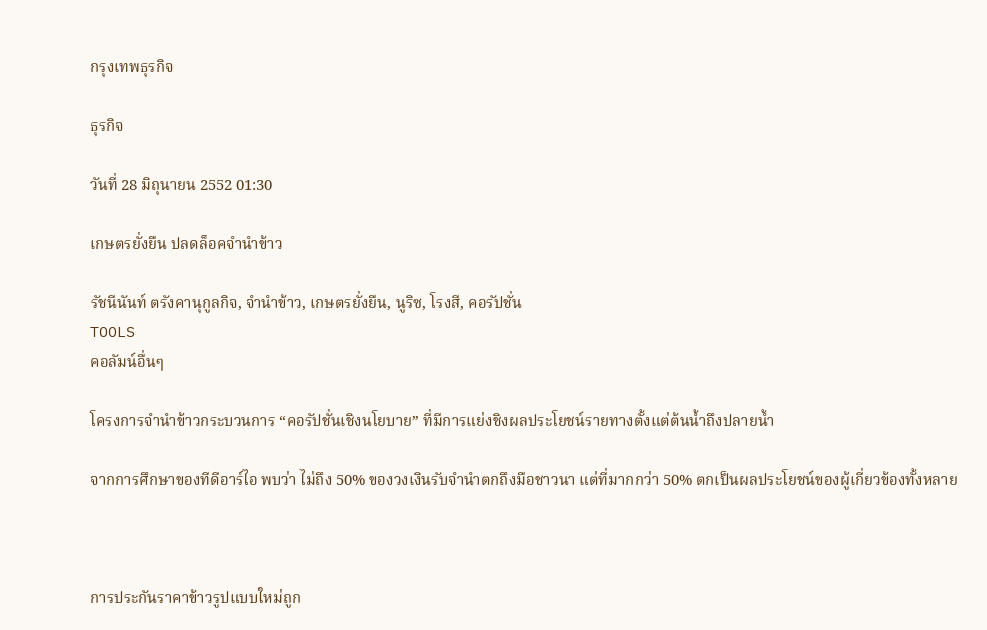กรุงเทพธุรกิจ

ธุรกิจ

วันที่ 28 มิถุนายน 2552 01:30

เกษตรยั่งยืน ปลดล็อคจำนำข้าว

รัชนีนันท์ ตรังคานุกูลกิจ, จำนำข้าว, เกษตรยั่งยืน, นูริซ, โรงสี, คอรัปชั่น
TOOLS
คอลัมน์อื่นๆ

โครงการจำนำข้าวกระบวนการ “คอรัปชั่นเชิงนโยบาย” ที่มีการแย่งชิงผลประโยชน์รายทางตั้งแต่ต้นน้ำถึงปลายน้ำ

จากการศึกษาของทีดีอาร์ไอ พบว่า ไม่ถึง 50% ของวงเงินรับจำนำตกถึงมือชาวนา แต่ที่มากกว่า 50% ตกเป็นผลประโยชน์ของผู้เกี่ยวข้องทั้งหลาย



การประกันราคาข้าวรูปแบบใหม่ถูก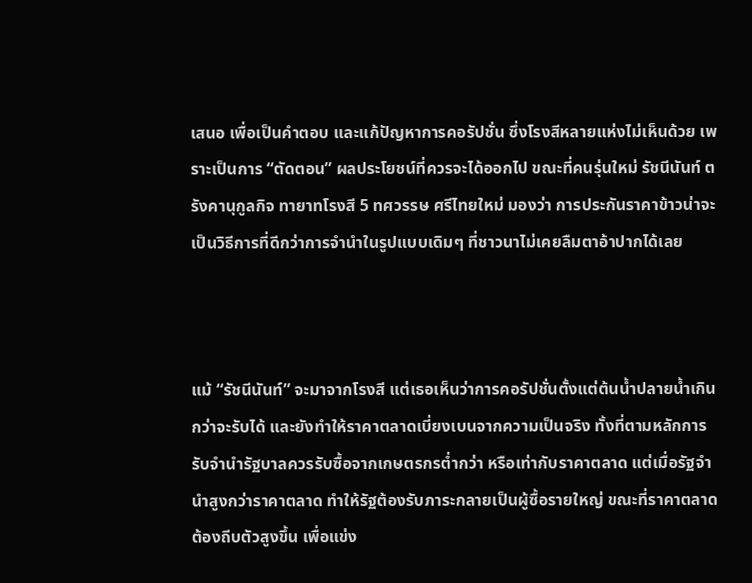เสนอ เพื่อเป็นคำตอบ และแก้ปัญหาการคอรัปชั่น ซึ่งโรงสีหลายแห่งไม่เห็นด้วย เพราะเป็นการ “ตัดตอน” ผลประโยชน์ที่ควรจะได้ออกไป ขณะที่คนรุ่นใหม่ รัชนีนันท์ ตรังคานุกูลกิจ ทายาทโรงสี 5 ทศวรรษ ศรีไทยใหม่ มองว่า การประกันราคาข้าวน่าจะเป็นวิธีการที่ดีกว่าการจำนำในรูปแบบเดิมๆ ที่ชาวนาไม่เคยลืมตาอ้าปากได้เลย



แม้ “รัชนีนันท์” จะมาจากโรงสี แต่เธอเห็นว่าการคอรัปชั่นตั้งแต่ต้นน้ำปลายน้ำเกินกว่าจะรับได้ และยังทำให้ราคาตลาดเบี่ยงเบนจากความเป็นจริง ทั้งที่ตามหลักการรับจำนำรัฐบาลควรรับซื้อจากเกษตรกรต่ำกว่า หรือเท่ากับราคาตลาด แต่เมื่อรัฐจำนำสูงกว่าราคาตลาด ทำให้รัฐต้องรับภาระกลายเป็นผู้ซื้อรายใหญ่ ขณะที่ราคาตลาดต้องถีบตัวสูงขึ้น เพื่อแข่ง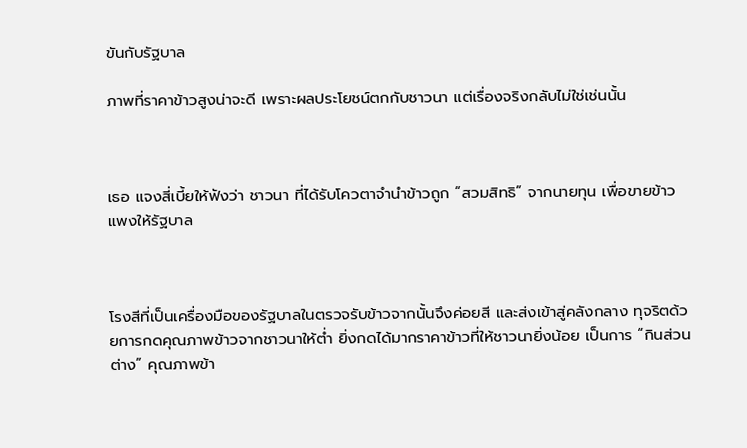ขันกับรัฐบาล

ภาพที่ราคาข้าวสูงน่าจะดี เพราะผลประโยชน์ตกกับชาวนา แต่เรื่องจริงกลับไม่ใช่เช่นนั้น



เธอ แจงสี่เบี้ยให้ฟังว่า ชาวนา ที่ได้รับโควตาจำนำข้าวถูก “สวมสิทธิ” จากนายทุน เพื่อขายข้าวแพงให้รัฐบาล



โรงสีที่เป็นเครื่องมือของรัฐบาลในตรวจรับข้าวจากนั้นจึงค่อยสี และส่งเข้าสู่คลังกลาง ทุจริตด้วยการกดคุณภาพข้าวจากชาวนาให้ต่ำ ยิ่งกดได้มากราคาข้าวที่ให้ชาวนายิ่งน้อย เป็นการ “กินส่วนต่าง” คุณภาพข้า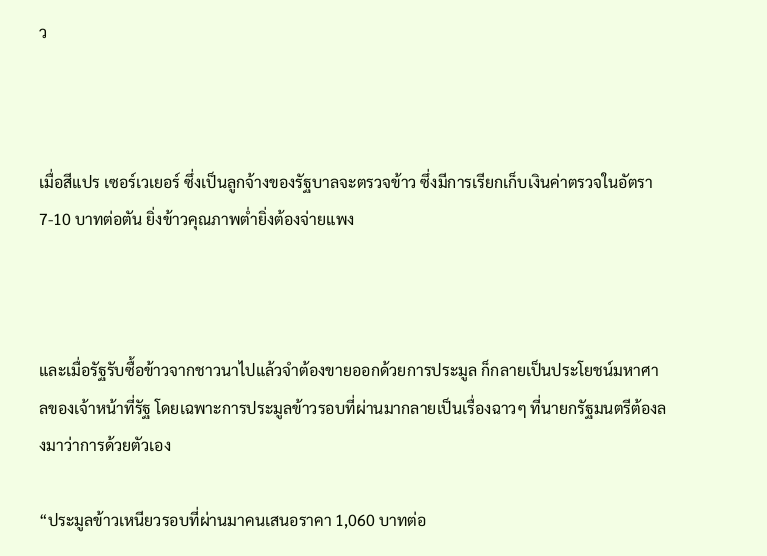ว



เมื่อสีแปร เซอร์เวเยอร์ ซึ่งเป็นลูกจ้างของรัฐบาลจะตรวจข้าว ซึ่งมีการเรียกเก็บเงินค่าตรวจในอัตรา 7-10 บาทต่อตัน ยิ่งข้าวคุณภาพต่ำยิ่งต้องจ่ายแพง



และเมื่อรัฐรับซื้อข้าวจากชาวนาไปแล้วจำต้องขายออกด้วยการประมูล ก็กลายเป็นประโยชน์มหาศาลของเจ้าหน้าที่รัฐ โดยเฉพาะการประมูลข้าวรอบที่ผ่านมากลายเป็นเรื่องฉาวๆ ที่นายกรัฐมนตรีต้องลงมาว่าการด้วยตัวเอง

“ประมูลข้าวเหนียวรอบที่ผ่านมาคนเสนอราคา 1,060 บาทต่อ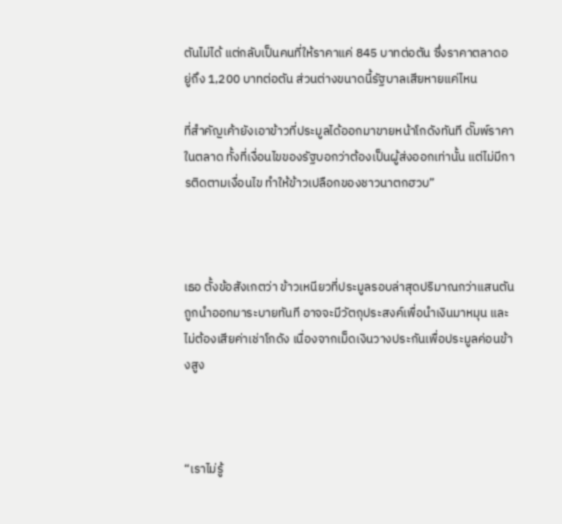ตันไม่ได้ แต่กลับเป็นคนที่ให้ราคาแค่ 845 บาทต่อตัน ซึ่งราคาตลาดอยู่ถึง 1,200 บาทต่อตัน ส่วนต่างขนาดนี้รัฐบาลเสียหายแค่ไหน

ที่สำคัญเค้ายังเอาข้าวที่ประมูลได้ออกมาขายหน้าโกดังทันที ดั๊มพ์ราคาในตลาด ทั้งที่เงื่อนไขของรัฐบอกว่าต้องเป็นผู้ส่งออกเท่านั้น แต่ไม่มีการติดตามเงื่อนไข ทำให้ข้าวเปลือกของชาวนาตกฮวบ”



เธอ ตั้งข้อสังเกตว่า ข้าวเหนียวที่ประมูลรอบล่าสุดปริมาณกว่าแสนตันถูกนำออกมาระบายทันที อาจจะมีวัตถุประสงค์เพื่อนำเงินมาหมุน และไม่ต้องเสียค่าเช่าโกดัง เนื่องจากเม็ดเงินวางประกันเพื่อประมูลค่อนข้างสูง



“เราไม่รู้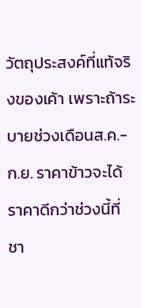วัตถุประสงค์ที่แท้จริงของเค้า เพราะถ้าระบายช่วงเดือนส.ค.- ก.ย. ราคาข้าวจะได้ราคาดีกว่าช่วงนี้ที่ชา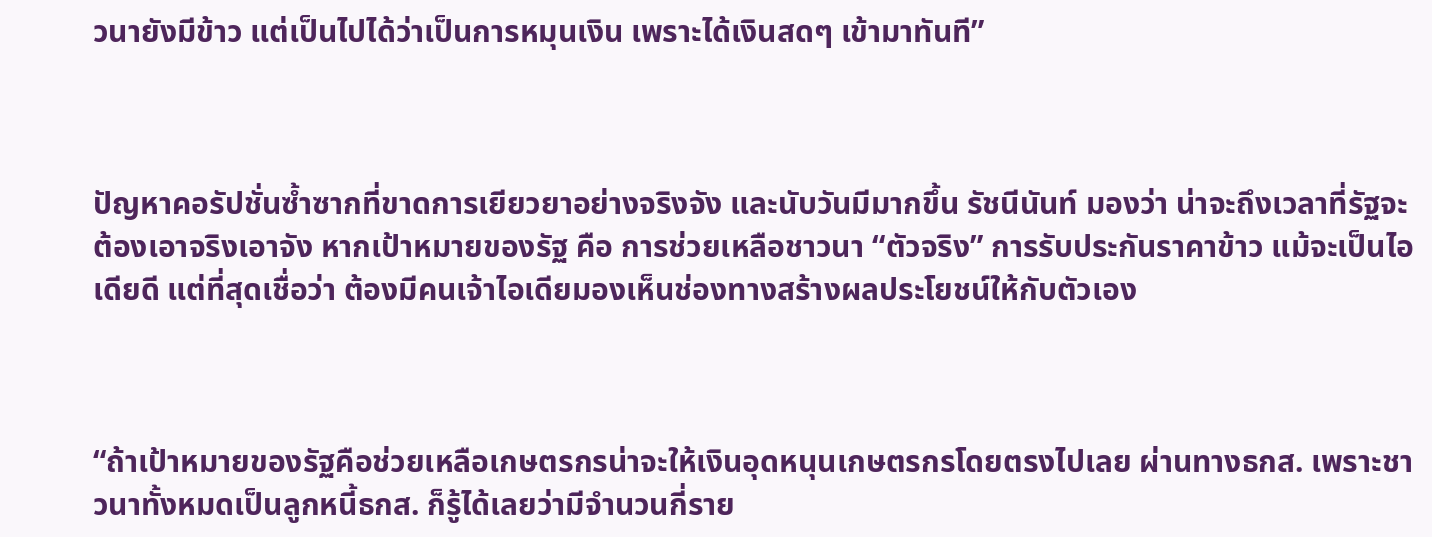วนายังมีข้าว แต่เป็นไปได้ว่าเป็นการหมุนเงิน เพราะได้เงินสดๆ เข้ามาทันที”



ปัญหาคอรัปชั่นซ้ำซากที่ขาดการเยียวยาอย่างจริงจัง และนับวันมีมากขึ้น รัชนีนันท์ มองว่า น่าจะถึงเวลาที่รัฐจะต้องเอาจริงเอาจัง หากเป้าหมายของรัฐ คือ การช่วยเหลือชาวนา “ตัวจริง” การรับประกันราคาข้าว แม้จะเป็นไอเดียดี แต่ที่สุดเชื่อว่า ต้องมีคนเจ้าไอเดียมองเห็นช่องทางสร้างผลประโยชน์ให้กับตัวเอง



“ถ้าเป้าหมายของรัฐคือช่วยเหลือเกษตรกรน่าจะให้เงินอุดหนุนเกษตรกรโดยตรงไปเลย ผ่านทางธกส. เพราะชาวนาทั้งหมดเป็นลูกหนี้ธกส. ก็รู้ได้เลยว่ามีจำนวนกี่ราย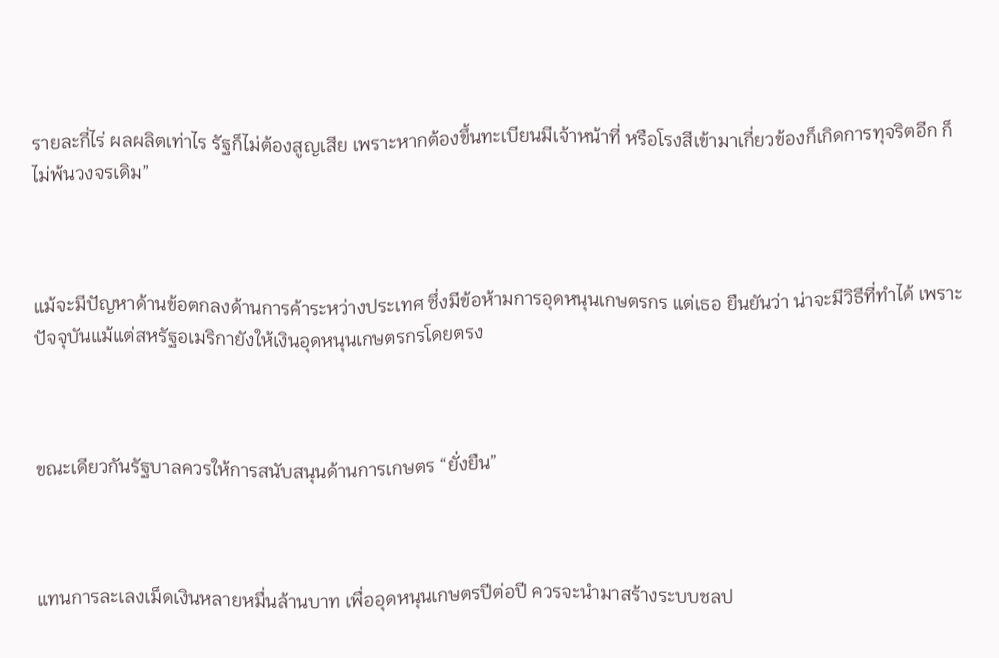รายละกี่ไร่ ผลผลิตเท่าไร รัฐก็ไม่ต้องสูญเสีย เพราะหากต้องขึ้นทะเบียนมีเจ้าหน้าที่ หรือโรงสีเข้ามาเกี่ยวข้องก็เกิดการทุจริตอีก ก็ไม่พ้นวงจรเดิม”



แม้จะมีปัญหาด้านข้อตกลงด้านการค้าระหว่างประเทศ ซึ่งมีข้อห้ามการอุดหนุนเกษตรกร แต่เธอ ยืนยันว่า น่าจะมีวิธีที่ทำได้ เพราะปัจจุบันแม้แต่สหรัฐอเมริกายังให้เงินอุดหนุนเกษตรกรโดยตรง



ขณะเดียวกันรัฐบาลควรให้การสนับสนุนด้านการเกษตร “ยั่งยืน”



แทนการละเลงเม็ดเงินหลายหมื่นล้านบาท เพื่ออุดหนุนเกษตรปีต่อปี ควรจะนำมาสร้างระบบชลป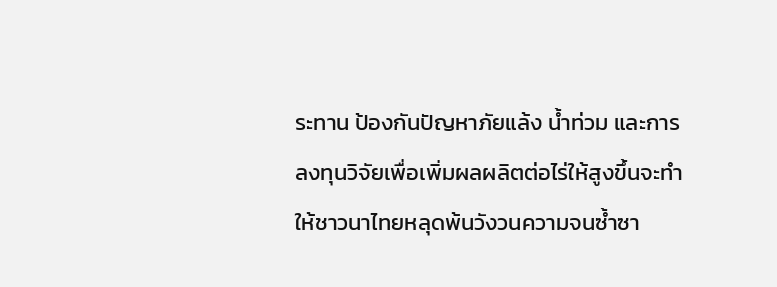ระทาน ป้องกันปัญหาภัยแล้ง น้ำท่วม และการลงทุนวิจัยเพื่อเพิ่มผลผลิตต่อไร่ให้สูงขึ้นจะทำให้ชาวนาไทยหลุดพ้นวังวนความจนซ้ำซา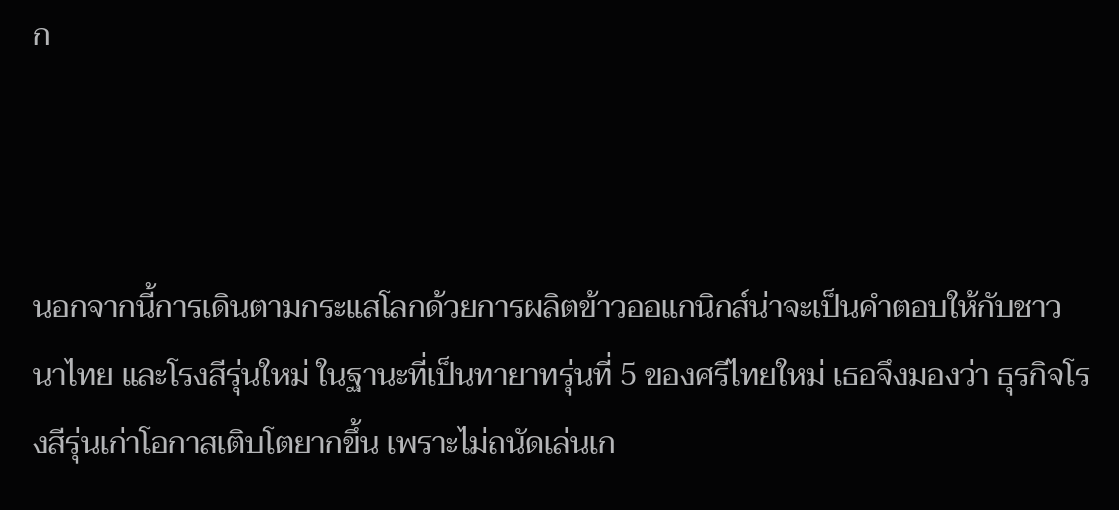ก



นอกจากนี้การเดินตามกระแสโลกด้วยการผลิตข้าวออแกนิกส์น่าจะเป็นคำตอบให้กับชาวนาไทย และโรงสีรุ่นใหม่ ในฐานะที่เป็นทายาทรุ่นที่ 5 ของศรีไทยใหม่ เธอจึงมองว่า ธุรกิจโรงสีรุ่นเก่าโอกาสเติบโตยากขึ้น เพราะไม่ถนัดเล่นเก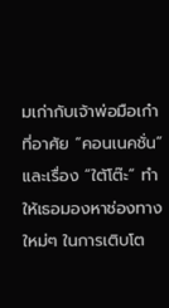มเก่ากับเจ้าพ่อมือเก๋าที่อาศัย “คอนเนคชั่น” และเรื่อง “ใต้โต๊ะ” ทำให้เธอมองหาช่องทางใหม่ๆ ในการเติบโต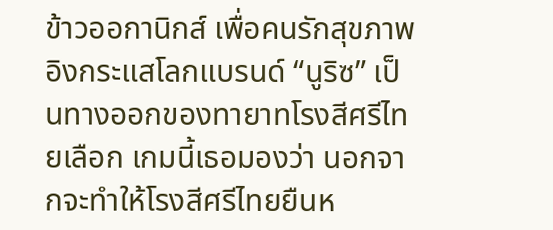ข้าวออกานิกส์ เพื่อคนรักสุขภาพ อิงกระแสโลกแบรนด์ “นูริซ” เป็นทางออกของทายาทโรงสีศรีไทยเลือก เกมนี้เธอมองว่า นอกจากจะทำให้โรงสีศรีไทยยืนห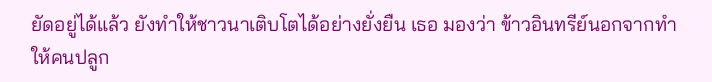ยัดอยู่ได้แล้ว ยังทำให้ชาวนาเติบโตได้อย่างยั่งยืน เธอ มองว่า ข้าวอินทรีย์นอกจากทำให้คนปลูก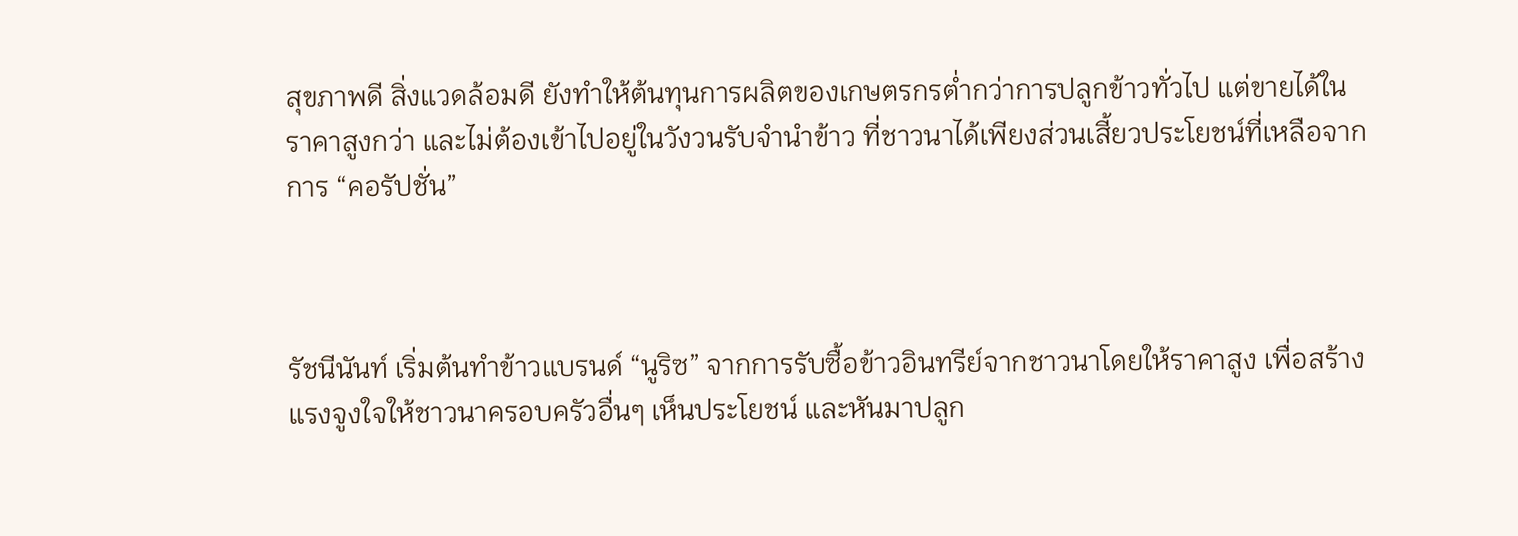สุขภาพดี สิ่งแวดล้อมดี ยังทำให้ต้นทุนการผลิตของเกษตรกรต่ำกว่าการปลูกข้าวทั่วไป แต่ขายได้ในราคาสูงกว่า และไม่ต้องเข้าไปอยู่ในวังวนรับจำนำข้าว ที่ชาวนาได้เพียงส่วนเสี้ยวประโยชน์ที่เหลือจากการ “คอรัปชั่น”



รัชนีนันท์ เริ่มต้นทำข้าวแบรนด์ “นูริซ” จากการรับซื้อข้าวอินทรีย์จากชาวนาโดยให้ราคาสูง เพื่อสร้างแรงจูงใจให้ชาวนาครอบครัวอื่นๆ เห็นประโยชน์ และหันมาปลูก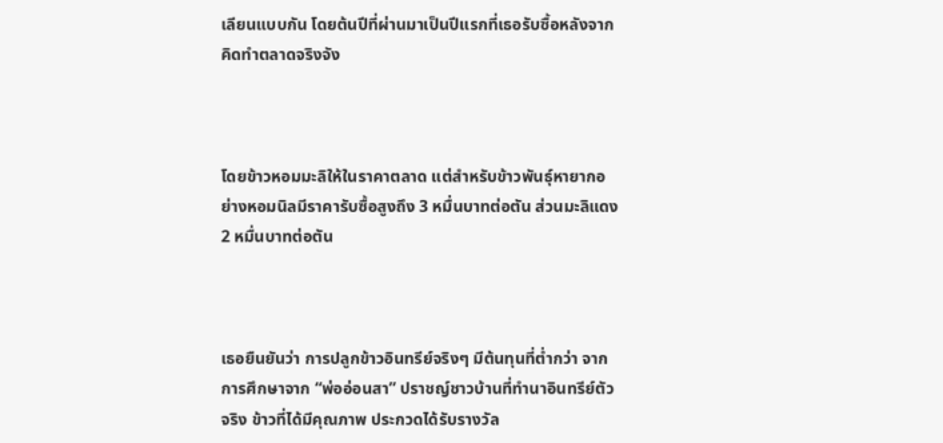เลียนแบบกัน โดยต้นปีที่ผ่านมาเป็นปีแรกที่เธอรับซื้อหลังจากคิดทำตลาดจริงจัง



โดยข้าวหอมมะลิให้ในราคาตลาด แต่สำหรับข้าวพันธุ์หายากอย่างหอมนิลมีราคารับซื้อสูงถึง 3 หมื่นบาทต่อตัน ส่วนมะลิแดง 2 หมื่นบาทต่อตัน



เธอยืนยันว่า การปลูกข้าวอินทรีย์จริงๆ มีต้นทุนที่ต่ำกว่า จากการศึกษาจาก “พ่ออ่อนสา” ปราชญ์ชาวบ้านที่ทำนาอินทรีย์ตัวจริง ข้าวที่ได้มีคุณภาพ ประกวดได้รับรางวัล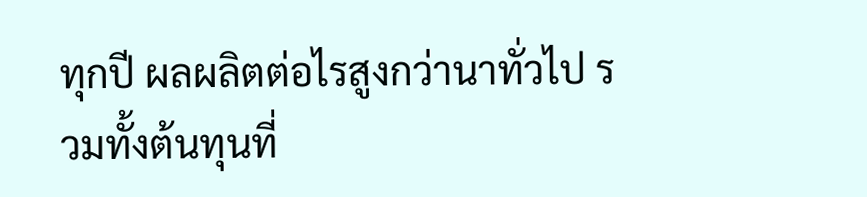ทุกปี ผลผลิตต่อไรสูงกว่านาทั่วไป รวมทั้งต้นทุนที่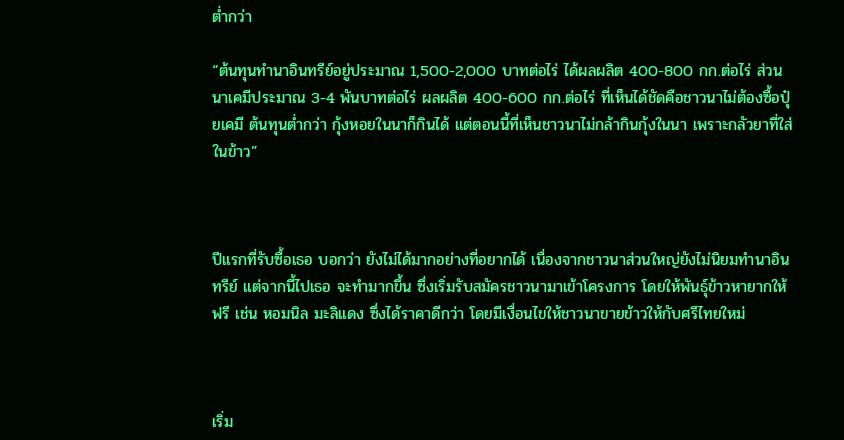ต่ำกว่า

“ต้นทุนทำนาอินทรีย์อยู่ประมาณ 1,500-2,000 บาทต่อไร่ ได้ผลผลิต 400-800 กก.ต่อไร่ ส่วนนาเคมีประมาณ 3-4 พันบาทต่อไร่ ผลผลิต 400-600 กก.ต่อไร่ ที่เห็นได้ชัดคือชาวนาไม่ต้องซื้อปุ๋ยเคมี ต้นทุนต่ำกว่า กุ้งหอยในนาก็กินได้ แต่ตอนนี้ที่เห็นชาวนาไม่กล้ากินกุ้งในนา เพราะกลัวยาที่ใส่ในข้าว”



ปีแรกที่รับซื้อเธอ บอกว่า ยังไม่ได้มากอย่างที่อยากได้ เนื่องจากชาวนาส่วนใหญ่ยังไม่นิยมทำนาอินทรีย์ แต่จากนี้ไปเธอ จะทำมากขึ้น ซึ่งเริ่มรับสมัครชาวนามาเข้าโครงการ โดยให้พันธุ์ข้าวหายากให้ฟรี เช่น หอมนิล มะลิแดง ซึ่งได้ราคาดีกว่า โดยมีเงื่อนไขให้ชาวนาขายข้าวให้กับศรีไทยใหม่



เริ่ม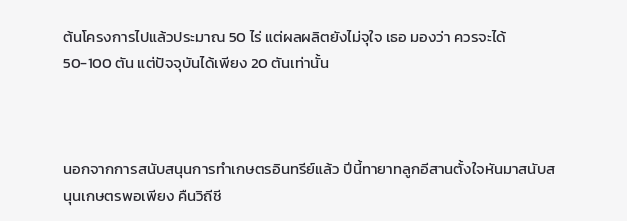ต้นโครงการไปแล้วประมาณ 50 ไร่ แต่ผลผลิตยังไม่จุใจ เธอ มองว่า ควรจะได้ 50-100 ตัน แต่ปัจจุบันได้เพียง 20 ตันเท่านั้น



นอกจากการสนับสนุนการทำเกษตรอินทรีย์แล้ว ปีนี้ทายาทลูกอีสานตั้งใจหันมาสนับสนุนเกษตรพอเพียง คืนวิถีชี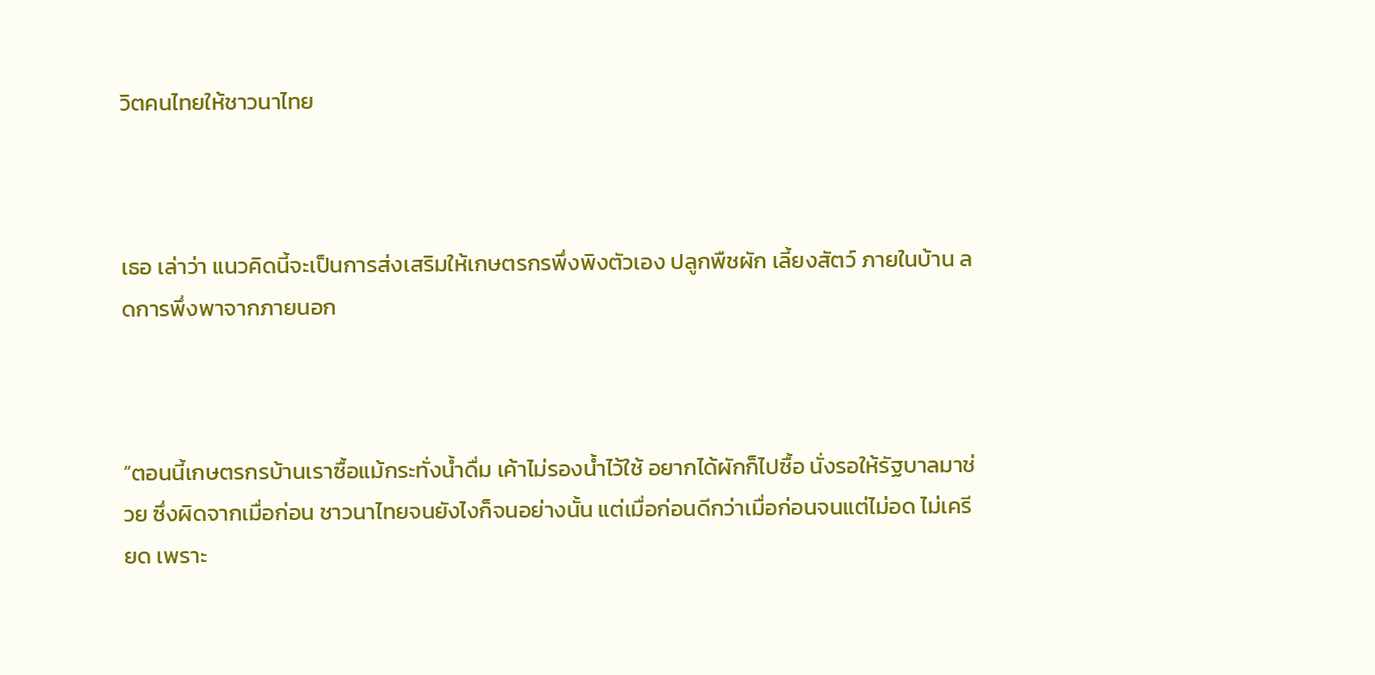วิตคนไทยให้ชาวนาไทย



เธอ เล่าว่า แนวคิดนี้จะเป็นการส่งเสริมให้เกษตรกรพึ่งพิงตัวเอง ปลูกพืชผัก เลี้ยงสัตว์ ภายในบ้าน ลดการพึ่งพาจากภายนอก



“ตอนนี้เกษตรกรบ้านเราซื้อแม้กระทั่งน้ำดื่ม เค้าไม่รองน้ำไว้ใช้ อยากได้ผักก็ไปซื้อ นั่งรอให้รัฐบาลมาช่วย ซึ่งผิดจากเมื่อก่อน ชาวนาไทยจนยังไงก็จนอย่างนั้น แต่เมื่อก่อนดีกว่าเมื่อก่อนจนแต่ไม่อด ไม่เครียด เพราะ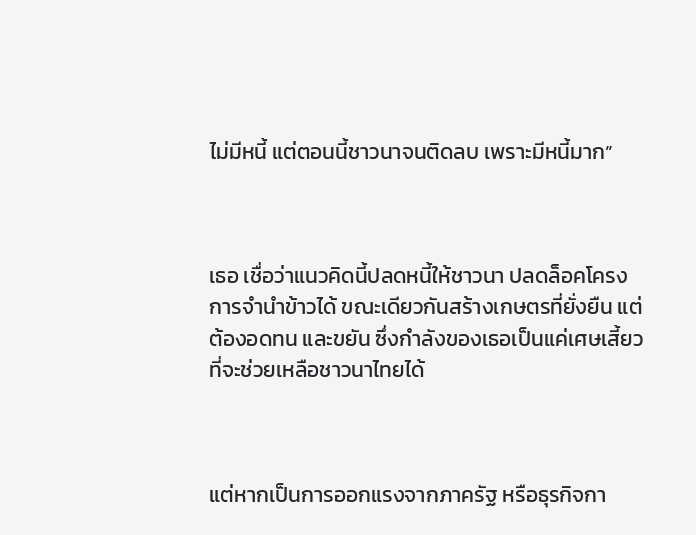ไม่มีหนี้ แต่ตอนนี้ชาวนาจนติดลบ เพราะมีหนี้มาก”



เธอ เชื่อว่าแนวคิดนี้ปลดหนี้ให้ชาวนา ปลดล็อคโครงการจำนำข้าวได้ ขณะเดียวกันสร้างเกษตรที่ยั่งยืน แต่ต้องอดทน และขยัน ซึ่งกำลังของเธอเป็นแค่เศษเสี้ยวที่จะช่วยเหลือชาวนาไทยได้



แต่หากเป็นการออกแรงจากภาครัฐ หรือธุรกิจกา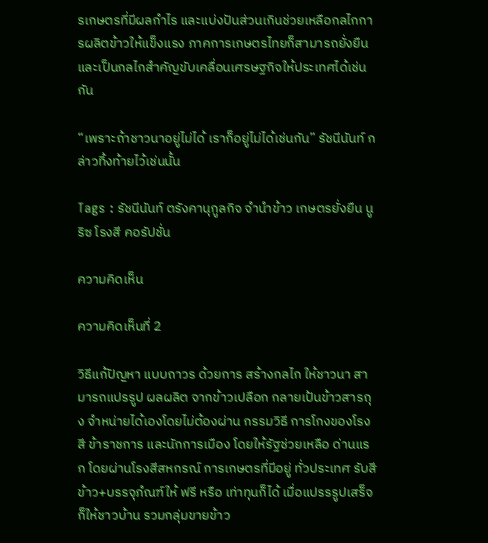รเกษตรที่มีผลกำไร และแบ่งปันส่วนเกินช่วยเหลือกลไกการผลิตข้าวให้แข็งแรง ภาคการเกษตรไทยก็สามารถยั่งยืน และเป็นกลไกสำคัญขับเคลื่อนเศรษฐกิจให้ประเทศได้เช่นกัน

“เพราะถ้าชาวนาอยู่ไม่ได้ เราก็อยู่ไม่ได้เช่นกัน” รัชนีนันท์ กล่าวทิ้งท้ายไว้เช่นนั้น

Tags : รัชนีนันท์ ตรังคานุกูลกิจ จำนำข้าว เกษตรยั่งยืน นูริซ โรงสี คอรัปชั่น

ความคิดเห็น

ความคิดเห็นที่ 2

วิธีแก้ปัญหา แบบถาวร ด้วยการ สร้างกลไก ให้ชาวนา สามารถแปรรูป ผลผลิต จากข้าวเปลือก กลายเป้นข้าวสารถุง จำหน่ายได้เองโดยไม่ต้องผ่าน กรรมวิธี การโกงของโรงสี ข้าราชการ และนักการเมือง โดยให้รัฐช่วยเหลือ ด่านแรก โดยผ่านโรงสีสหกรณ์ การเกษตรที่มีอยู่ ทั่วประเทศ รับสีข้าว+บรรจุภํณฑ์ให้ ฟรี หรือ เท่าทุนก็ได้ เมื่อแปรรรูปเสร็จ ก็ให้ชาวบ้าน รวมกลุ่มขายข้าว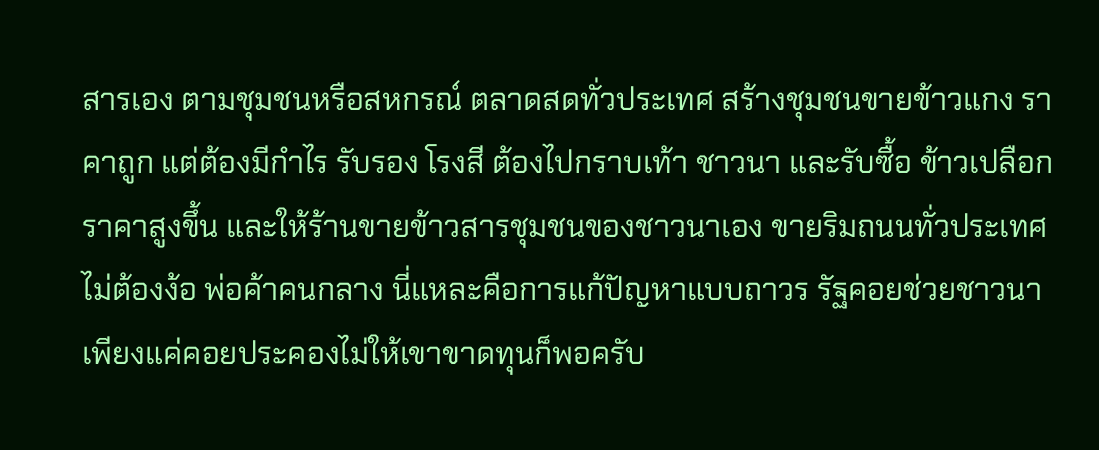สารเอง ตามชุมชนหรือสหกรณ์ ตลาดสดทั่วประเทศ สร้างชุมชนขายข้าวแกง ราคาถูก แต่ต้องมีกำไร รับรอง โรงสี ต้องไปกราบเท้า ชาวนา และรับซื้อ ข้าวเปลือก ราคาสูงขึ้น และให้ร้านขายข้าวสารชุมชนของชาวนาเอง ขายริมถนนทั่วประเทศ ไม่ต้องง้อ พ่อค้าคนกลาง นี่แหละคือการแก้ปัญหาแบบถาวร รัฐคอยช่วยชาวนา เพียงแค่คอยประคองไม่ให้เขาขาดทุนก็พอครับ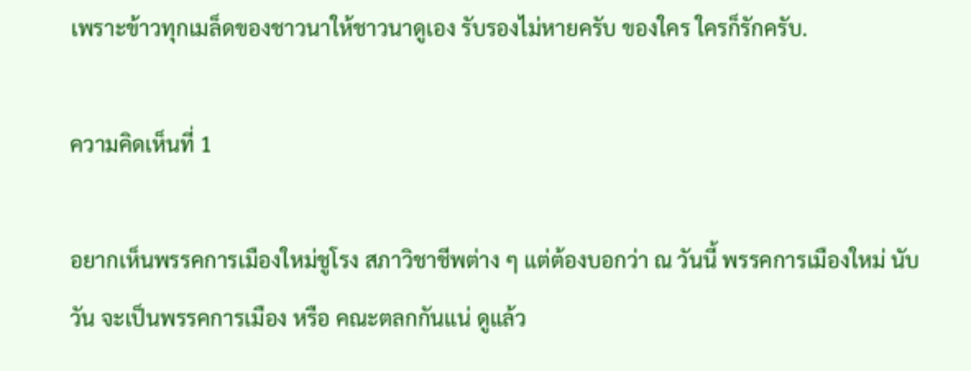เพราะข้าวทุกเมล็ดของชาวนาให้ชาวนาดูเอง รับรองไม่หายครับ ของใคร ใครก็รักครับ.

ความคิดเห็นที่ 1

อยากเห็นพรรคการเมืองใหม่ชูโรง สภาวิชาชีพต่าง ๆ แต่ต้องบอกว่า ณ วันนี้ พรรคการเมืองใหม่ นับวัน จะเป็นพรรคการเมือง หรือ คณะตลกกันแน่ ดูแล้ว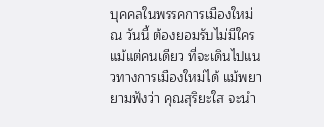บุคคลในพรรคการเมืองใหม่ ณ วันนี้ ต้องยอมรับไม่มีใครแม้แต่คนเดียว ที่จะเดินไปแนวทางการเมืองใหม่ได้ แม้พยายามฟังว่า คุณสุริยะใส จะนำ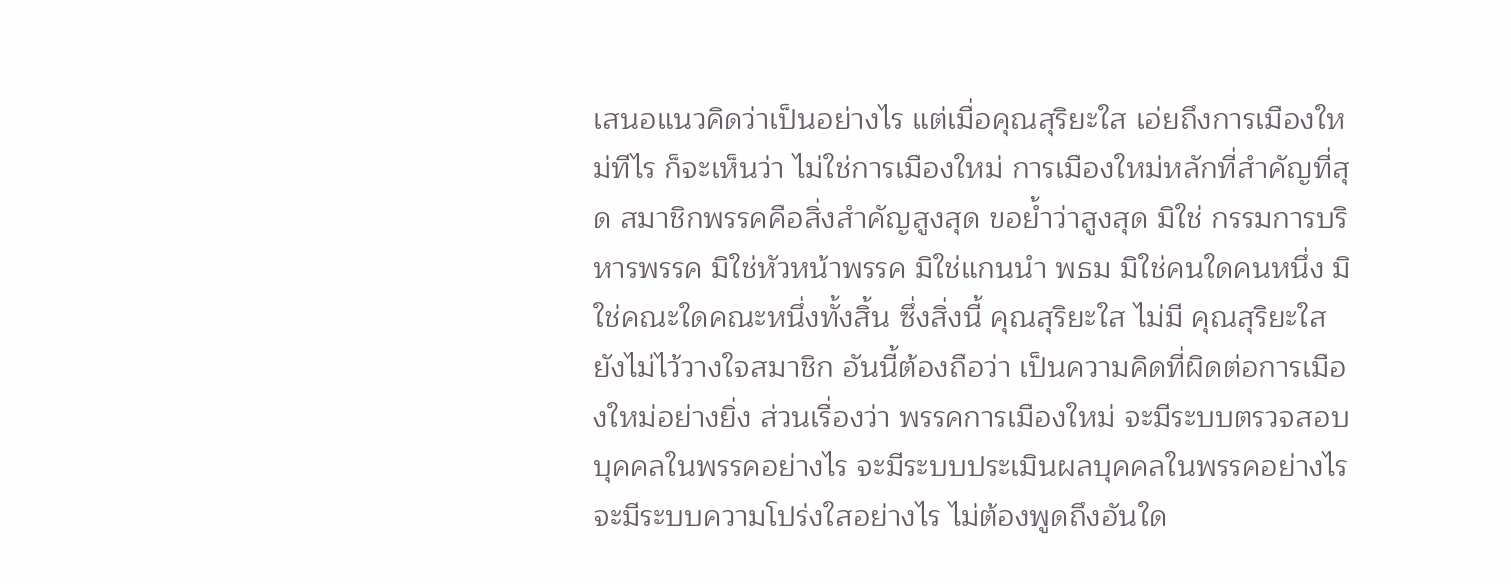เสนอแนวคิดว่าเป็นอย่างไร แต่เมื่อคุณสุริยะใส เอ่ยถึงการเมืองใหม่ทีไร ก็จะเห็นว่า ไม่ใช่การเมืองใหม่ การเมืองใหม่หลักที่สำคัญที่สุด สมาชิกพรรคคือสิ่งสำคัญสูงสุด ขอย้ำว่าสูงสุด มิใช่ กรรมการบริหารพรรค มิใช่หัวหน้าพรรค มิใช่แกนนำ พธม มิใช่คนใดคนหนึ่ง มิใช่คณะใดคณะหนึ่งทั้งสิ้น ซึ่งสิ่งนี้ คุณสุริยะใส ไม่มี คุณสุริยะใส ยังไม่ไว้วางใจสมาชิก อันนี้ต้องถือว่า เป็นความคิดที่ผิดต่อการเมืองใหม่อย่างยิ่ง ส่วนเรื่องว่า พรรคการเมืองใหม่ จะมีระบบตรวจสอบบุคคลในพรรคอย่างไร จะมีระบบประเมินผลบุคคลในพรรคอย่างไร จะมีระบบความโปร่งใสอย่างไร ไม่ต้องพูดถึงอันใด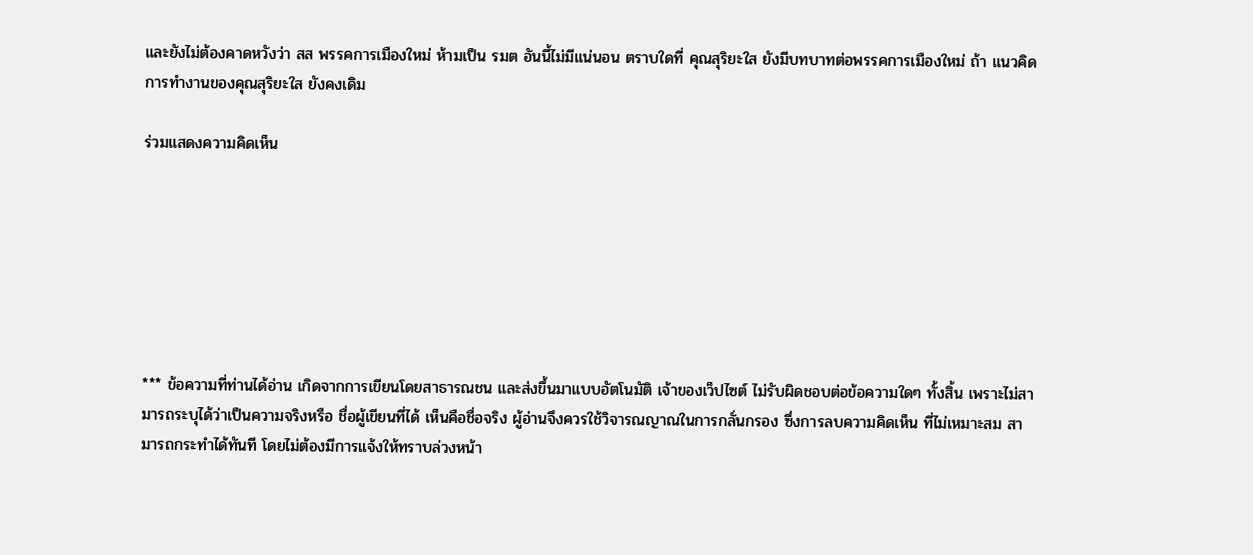และยังไม่ต้องคาดหวังว่า สส พรรคการเมืองใหม่ ห้ามเป็น รมต อันนี้ไม่มีแน่นอน ตราบใดที่ คุณสุริยะใส ยังมีบทบาทต่อพรรคการเมืองใหม่ ถ้า แนวคิดการทำงานของคุณสุริยะใส ยังคงเดิม

ร่วมแสดงความคิดเห็น







*** ข้อความที่ท่านได้อ่าน เกิดจากการเขียนโดยสาธารณชน และส่งขึ้นมาแบบอัตโนมัติ เจ้าของเว็ปไซต์ ไม่รับผิดชอบต่อข้อความใดๆ ทั้งสิ้น เพราะไม่สามารถระบุได้ว่าเป็นความจริงหรือ ชื่อผู้เขียนที่ได้ เห็นคือชื่อจริง ผู้อ่านจึงควรใช้วิจารณญาณในการกลั่นกรอง ซึ่งการลบความคิดเห็น ที่ไม่เหมาะสม สามารถกระทำได้ทันที โดยไม่ต้องมีการแจ้งให้ทราบล่วงหน้า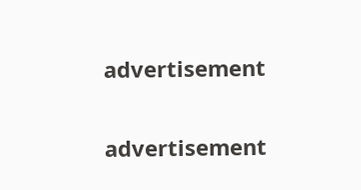advertisement

advertisement